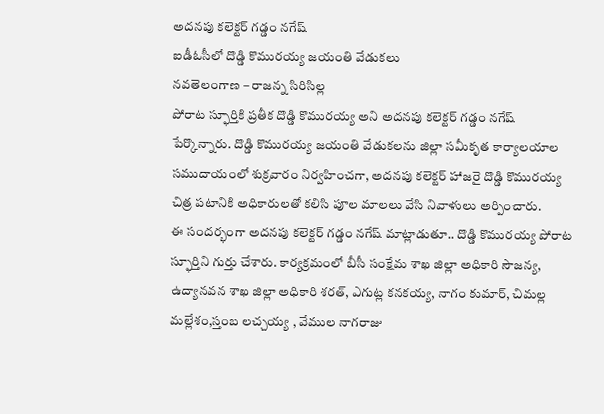అదనపు కలెక్టర్ గడ్డం నగేష్
ఐడీఓసీలో దొడ్డి కొమురయ్య జయంతి వేడుకలు
నవతెలంగాణ – రాజన్న సిరిసిల్ల
పోరాట స్ఫూర్తికి ప్రతీక దొడ్డి కొమురయ్య అని అదనపు కలెక్టర్ గడ్డం నగేష్ పేర్కొన్నారు. దొడ్డి కొమురయ్య జయంతి వేడుకలను జిల్లా సమీకృత కార్యాలయాల సముదాయంలో శుక్రవారం నిర్వహించగా, అదనపు కలెక్టర్ హాజరై దొడ్డి కొమురయ్య చిత్ర పటానికి అధికారులతో కలిసి పూల మాలలు వేసి నివాళులు అర్పించారు.
ఈ సందర్భంగా అదనపు కలెక్టర్ గడ్డం నగేష్ మాట్లాడుతూ.. దొడ్డి కొమురయ్య పోరాట స్ఫూర్తిని గుర్తు చేశారు. కార్యక్రమంలో బీసీ సంక్షేమ శాఖ జిల్లా అధికారి సౌజన్య, ఉద్యానవన శాఖ జిల్లా అధికారి శరత్, ఎగుట్ల కనకయ్య, నాగం కుమార్, చిమల్ల మల్లేశం,స్తంబ లచ్చయ్య , వేముల నాగరాజు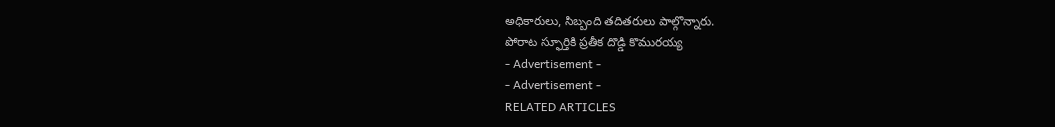అధికారులు, సిబ్బంది తదితరులు పాల్గొన్నారు.
పోరాట స్ఫూర్తికి ప్రతీక దొడ్డి కొమురయ్య
- Advertisement -
- Advertisement -
RELATED ARTICLES